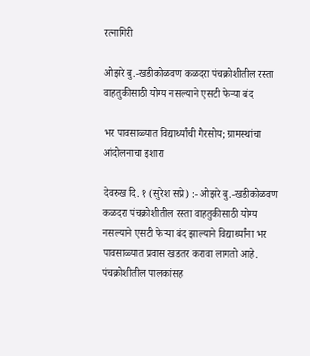रत्नागिरी

ओझरे बु.-खडीकोळवण कळदरा पंचक्रोशीतील रस्ता वाहतुकीसाठी योग्य नसल्याने एसटी फेऱ्या बंद

भर पावसाळ्यात विद्यार्थ्यांची गैरसोय; ग्रामस्थांचा आंदोलनाचा इशारा

देवरुख दि. १ (सुरेश सप्रे) :- ओझरे बु.-खडीकोळवण कळदरा पंचक्रोशीतील रस्ता वाहतुकीसाठी योग्य नसल्याने एसटी फेऱ्या बंद झाल्याने विद्यार्थ्यांना भर पावसाळ्यात प्रवास खडतर करावा लागतो आहे. पंचक्रोशीतील पालकांसह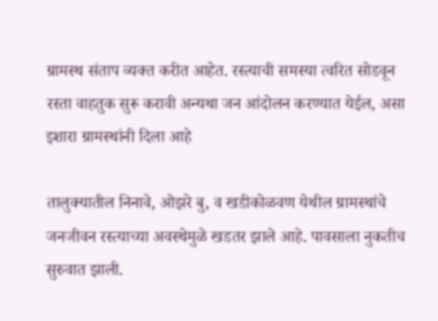ग्रामस्थ संताप व्यक्त करीत आहेत. रस्त्याची समस्या त्वरित सोडवून रस्ता वाहतुक सुरू करावी अन्यथा जन आंदोलन करण्यात येईल, असा इशारा ग्रामस्थांनी दिला आहे

तालुक्यातील निनावे, ओझरे बु, व खडीकोळवण येथील ग्रामस्थांचे जनजीवन रस्त्याच्या अवस्थेमुळे खडतर झाले आहे. पावसाला नुकतीच सुरुवात झाली.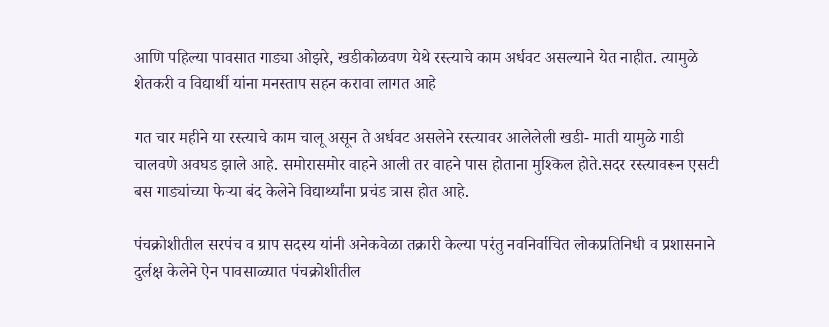आणि पहिल्या पावसात गाड्या ओझरे, खडीकोळवण येथे रस्त्याचे काम अर्धवट असल्याने येत नाहीत. त्यामुळे शेतकरी व विद्यार्थी यांना मनस्ताप सहन करावा लागत आहे

गत चार महीने या रस्त्याचे काम चालू असून ते अर्धवट असलेने रस्त्यावर आलेलेली खडी- माती यामुळे गाडी चालवणे अवघड झाले आहे. समोरासमोर वाहने आली तर वाहने पास होताना मुश्किल होते.सदर रस्त्यावरून एसटी बस गाड्यांच्या फेऱ्या बंद केलेने विद्यार्थ्यांना प्रचंड त्रास होत आहे.

पंचक्रोशीतील सरपंच व ग्राप सदस्य यांनी अनेकवेळा तक्रारी केल्या परंतु नवनिर्वाचित लोकप्रतिनिधी व प्रशासनाने दुर्लक्ष केलेने ऐन पावसाळ्यात पंचक्रोशीतील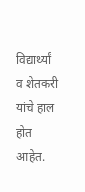विद्यार्थ्यां व शेतकरी यांचे हाल होत आहेत.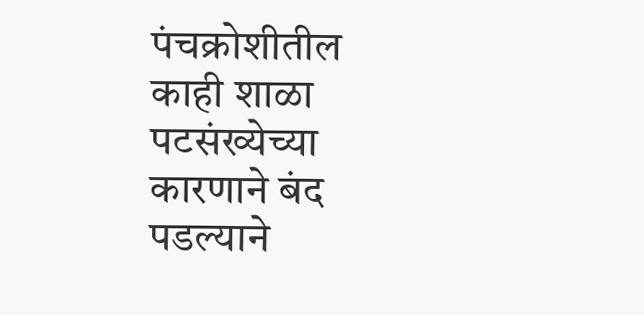पंचक्रोशीतील काही शाळा पटसंख्येच्या कारणाने बंद पडल्याने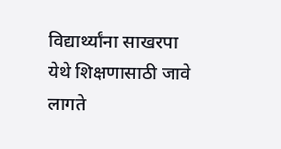विद्यार्थ्यांना साखरपा येथे शिक्षणासाठी जावे लागते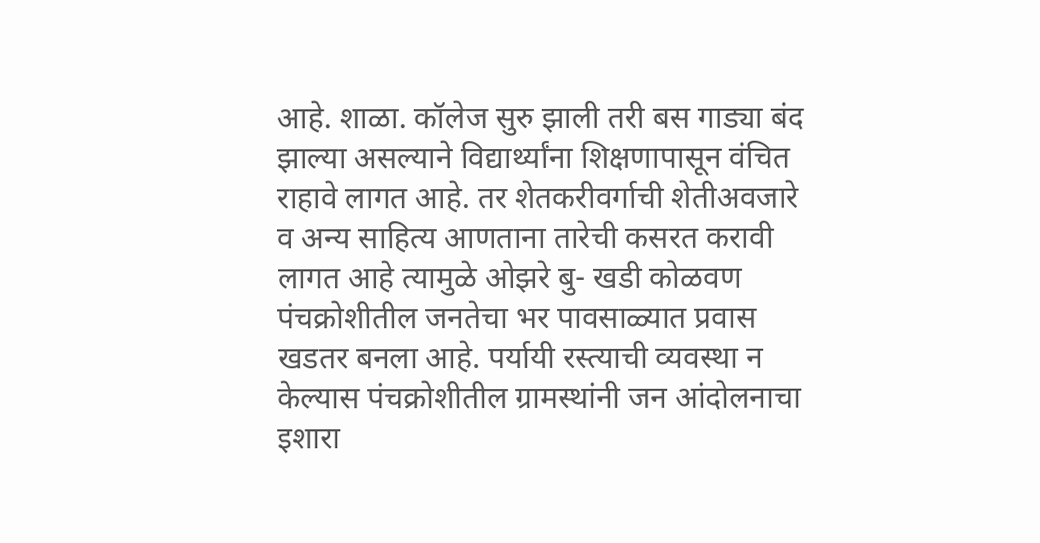आहे. शाळा. कॉलेज सुरु झाली तरी बस गाड्या बंद झाल्या असल्याने विद्यार्थ्यांना शिक्षणापासून वंचित राहावे लागत आहे. तर शेतकरीवर्गाची शेतीअवजारे व अन्य साहित्य आणताना तारेची कसरत करावी लागत आहे त्यामुळे ओझरे बु- खडी कोळवण पंचक्रोशीतील जनतेचा भर पावसाळ्यात प्रवास खडतर बनला आहे. पर्यायी रस्त्याची व्यवस्था न केल्यास पंचक्रोशीतील ग्रामस्थांनी जन आंदोलनाचा इशारा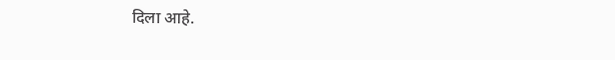दिला आहे.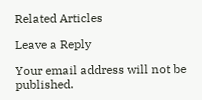Related Articles

Leave a Reply

Your email address will not be published.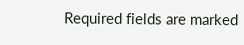Required fields are marked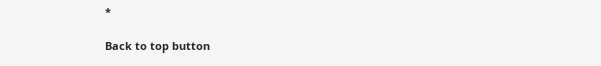*

Back to top button